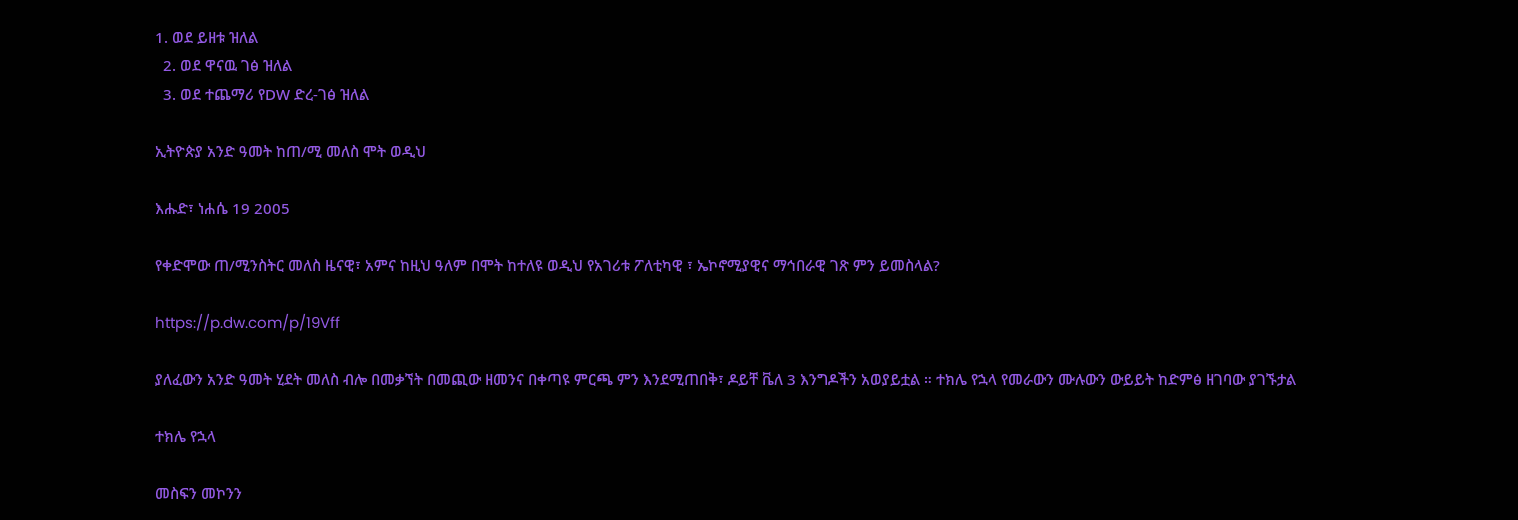1. ወደ ይዘቱ ዝለል
  2. ወደ ዋናዉ ገፅ ዝለል
  3. ወደ ተጨማሪ የDW ድረ-ገፅ ዝለል

ኢትዮጵያ አንድ ዓመት ከጠ/ሚ መለስ ሞት ወዲህ

እሑድ፣ ነሐሴ 19 2005

የቀድሞው ጠ/ሚንስትር መለስ ዜናዊ፣ አምና ከዚህ ዓለም በሞት ከተለዩ ወዲህ የአገሪቱ ፖለቲካዊ ፣ ኤኮኖሚያዊና ማኅበራዊ ገጽ ምን ይመስላል?

https://p.dw.com/p/19Vff

ያለፈውን አንድ ዓመት ሂደት መለስ ብሎ በመቃኘት በመጪው ዘመንና በቀጣዩ ምርጫ ምን እንደሚጠበቅ፣ ዶይቸ ቬለ 3 እንግዶችን አወያይቷል ። ተክሌ የኋላ የመራውን ሙሉውን ውይይት ከድምፅ ዘገባው ያገኙታል

ተክሌ የኋላ

መስፍን መኮንን